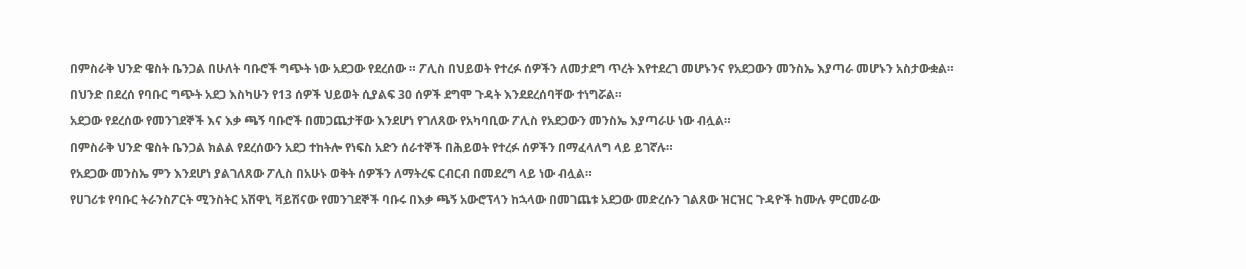በምስራቅ ህንድ ዌስት ቤንጋል በሁለት ባቡሮች ግጭት ነው አደጋው የደረሰው ። ፖሊስ በህይወት የተረፉ ሰዎችን ለመታደግ ጥረት እየተደረገ መሆኑንና የአደጋውን መንስኤ እያጣራ መሆኑን አስታውቋል።

በህንድ በደረሰ የባቡር ግጭት አደጋ እስካሁን የ13 ሰዎች ህይወት ሲያልፍ 30 ሰዎች ደግሞ ጉዳት እንደደረሰባቸው ተነግሯል።

አደጋው የደረሰው የመንገደኞች እና እቃ ጫኝ ባቡሮች በመጋጨታቸው እንደሆነ የገለጸው የአካባቢው ፖሊስ የአደጋውን መንስኤ እያጣራሁ ነው ብሏል።

በምስራቅ ህንድ ዌስት ቤንጋል ክልል የደረሰውን አደጋ ተከትሎ የነፍስ አድን ሰራተኞች በሕይወት የተረፉ ሰዎችን በማፈላለግ ላይ ይገኛሉ።

የአደጋው መንስኤ ምን እንደሆነ ያልገለጸው ፖሊስ በአሁኑ ወቅት ሰዎችን ለማትረፍ ርብርብ በመደረግ ላይ ነው ብሏል።

የሀገሪቱ የባቡር ትራንስፖርት ሚንስትር አሽዋኒ ቫይሽናው የመንገደኞች ባቡሩ በእቃ ጫኝ አውሮፕላን ከኋላው በመገጨቱ አደጋው መድረሱን ገልጸው ዝርዝር ጉዳዮች ከሙሉ ምርመራው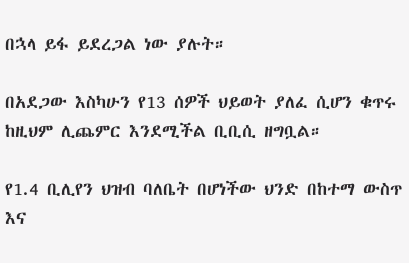በኋላ ይፋ ይደረጋል ነው ያሉት።

በአደጋው እስካሁን የ13 ሰዎች ህይወት ያለፈ ሲሆን ቁጥሩ ከዚህም ሊጨምር እንደሚችል ቢቢሲ ዘግቧል።

የ1.4 ቢሊየን ህዝብ ባለቤት በሆነችው ህንድ በከተማ ውስጥ እና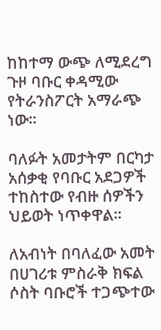ከከተማ ውጭ ለሚደረግ ጉዞ ባቡር ቀዳሚው የትራንስፖርት አማራጭ ነው።

ባለፉት አመታትም በርካታ አሰቃቂ የባቡር አደጋዎች ተከስተው የብዙ ሰዎችን ህይወት ነጥቀዋል።

ለአብነት በባለፈው አመት በሀገሪቱ ምስራቅ ክፍል ሶስት ባቡሮች ተጋጭተው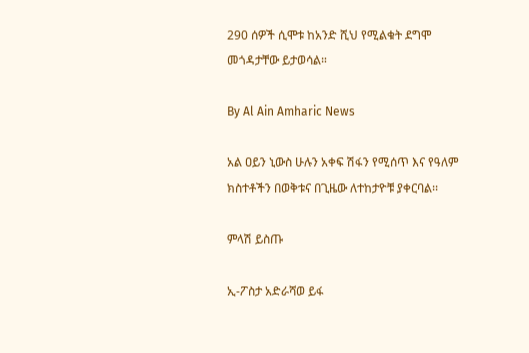290 ሰዎች ሲሞቱ ከአንድ ሺህ የሚልቁት ደግሞ መጎዳታቸው ይታወሳል።

By Al Ain Amharic News

አል ዐይን ኒውስ ሁሉን አቀፍ ሽፋን የሚሰጥ እና የዓለም ክስተቶችን በወቅቱና በጊዜው ለተከታዮቹ ያቀርባል፡፡

ምላሽ ይስጡ

ኢ-ፖስታ አድራሻወ ይፋ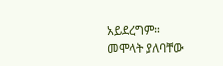አይደረግም። መሞላት ያለባቸው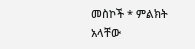መስኮች * ምልክት አላቸው